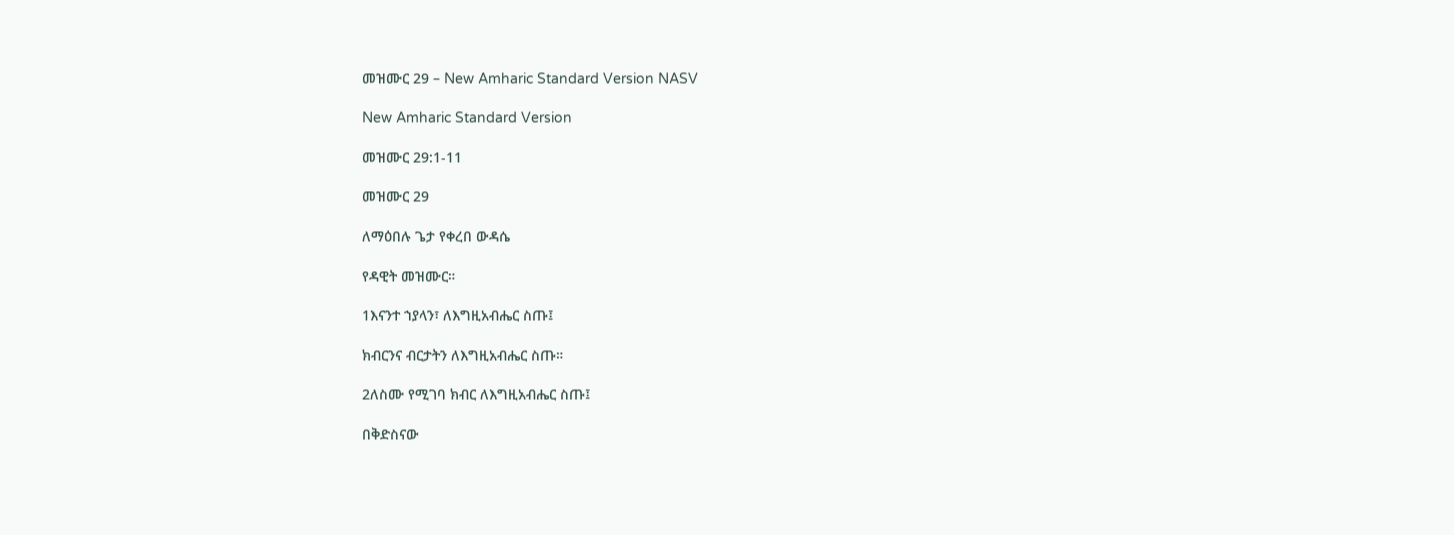መዝሙር 29 – New Amharic Standard Version NASV

New Amharic Standard Version

መዝሙር 29:1-11

መዝሙር 29

ለማዕበሉ ጌታ የቀረበ ውዳሴ

የዳዊት መዝሙር።

1እናንተ ኀያላን፣ ለእግዚአብሔር ስጡ፤

ክብርንና ብርታትን ለእግዚአብሔር ስጡ።

2ለስሙ የሚገባ ክብር ለእግዚአብሔር ስጡ፤

በቅድስናው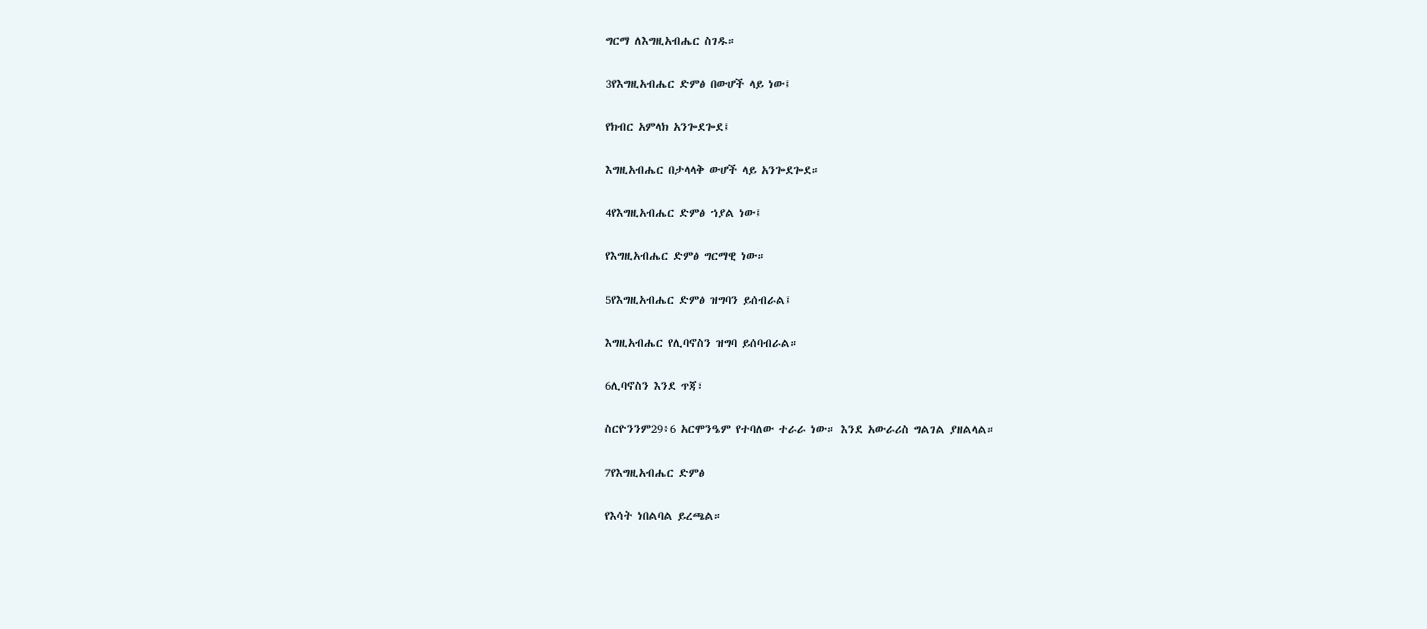ግርማ ለእግዚአብሔር ስገዱ።

3የእግዚአብሔር ድምፅ በውሆች ላይ ነው፤

የክብር አምላክ አንጐደጐደ፤

እግዚአብሔር በታላላቅ ውሆች ላይ አንጐደጐደ።

4የእግዚአብሔር ድምፅ ኀያል ነው፤

የእግዚአብሔር ድምፅ ግርማዊ ነው።

5የእግዚአብሔር ድምፅ ዝግባን ይሰብራል፤

እግዚአብሔር የሊባኖስን ዝግባ ይሰባብራል።

6ሊባኖስን እንደ ጥጃ፣

ስርዮንንም29፥6 አርሞንዔም የተባለው ተራራ ነው። እንደ አውራሪስ ግልገል ያዘልላል።

7የእግዚአብሔር ድምፅ

የእሳት ነበልባል ይረጫል።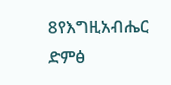8የእግዚአብሔር ድምፅ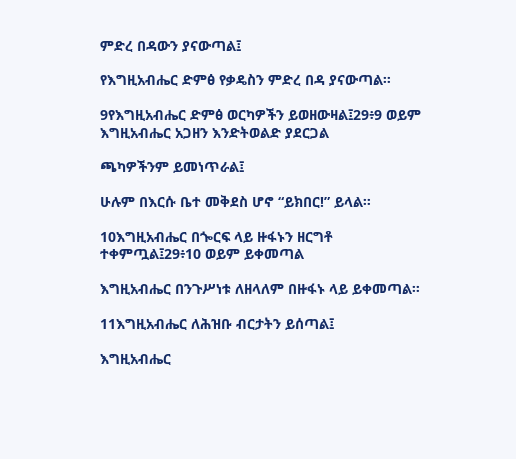ምድረ በዳውን ያናውጣል፤

የእግዚአብሔር ድምፅ የቃዴስን ምድረ በዳ ያናውጣል።

9የእግዚአብሔር ድምፅ ወርካዎችን ይወዘውዛል፤29፥9 ወይም እግዚአብሔር አጋዘን እንድትወልድ ያደርጋል

ጫካዎችንም ይመነጥራል፤

ሁሉም በእርሱ ቤተ መቅደስ ሆኖ “ይክበር!” ይላል።

10እግዚአብሔር በጐርፍ ላይ ዙፋኑን ዘርግቶ ተቀምጧል፤29፥10 ወይም ይቀመጣል

እግዚአብሔር በንጉሥነቱ ለዘላለም በዙፋኑ ላይ ይቀመጣል።

11እግዚአብሔር ለሕዝቡ ብርታትን ይሰጣል፤

እግዚአብሔር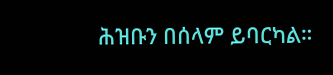ሕዝቡን በሰላም ይባርካል።